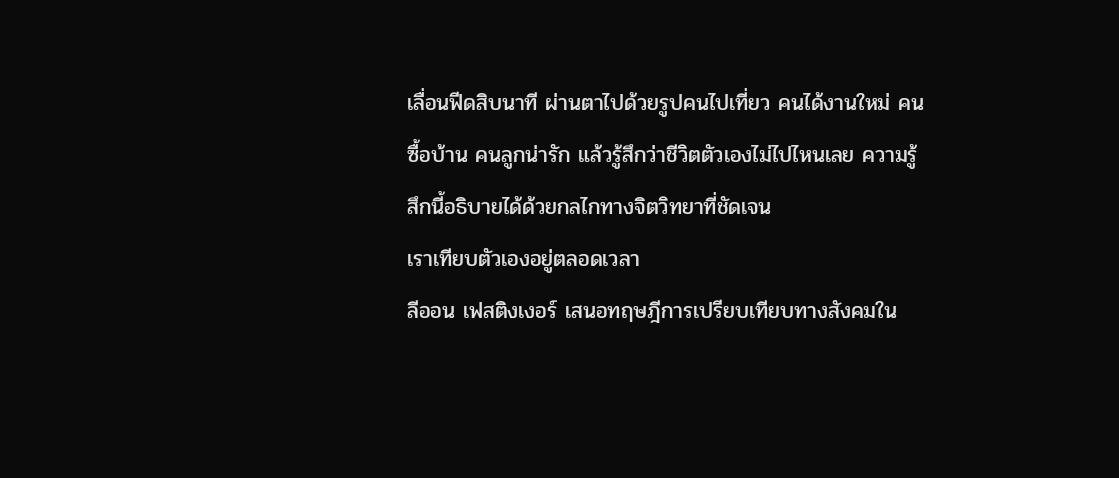เลื่อนฟีดสิบนาที ผ่านตาไปด้วยรูปคนไปเที่ยว คนได้งานใหม่ คนซื้อบ้าน คนลูกน่ารัก แล้วรู้สึกว่าชีวิตตัวเองไม่ไปไหนเลย ความรู้สึกนี้อธิบายได้ด้วยกลไกทางจิตวิทยาที่ชัดเจน
เราเทียบตัวเองอยู่ตลอดเวลา
ลีออน เฟสติงเงอร์ เสนอทฤษฎีการเปรียบเทียบทางสังคมใน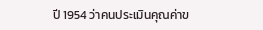ปี 1954 ว่าคนประเมินคุณค่าข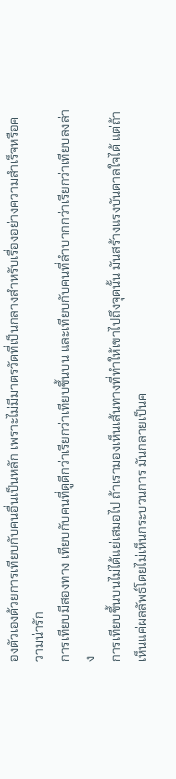องตัวเองด้วยการเทียบกับคนอื่นเป็นหลัก เพราะไม่มีมาตรวัดที่เป็นกลางสำหรับเรื่องอย่างความสำเร็จหรือความน่ารัก
การเทียบมีสองทาง เทียบกับคนที่ดูดีกว่าเรียกว่าเทียบขึ้นบน และเทียบกับคนที่ลำบากกว่าเรียกว่าเทียบลงล่าง
การเทียบขึ้นบนไม่ได้แย่เสมอไป ถ้าเรามองเห็นเส้นทางที่ทำให้เขาไปถึงจุดนั้น มันสร้างแรงบันดาลใจได้ แต่ถ้าเห็นแค่ผลลัพธ์โดยไม่เห็นกระบวนการ มันกลายเป็นค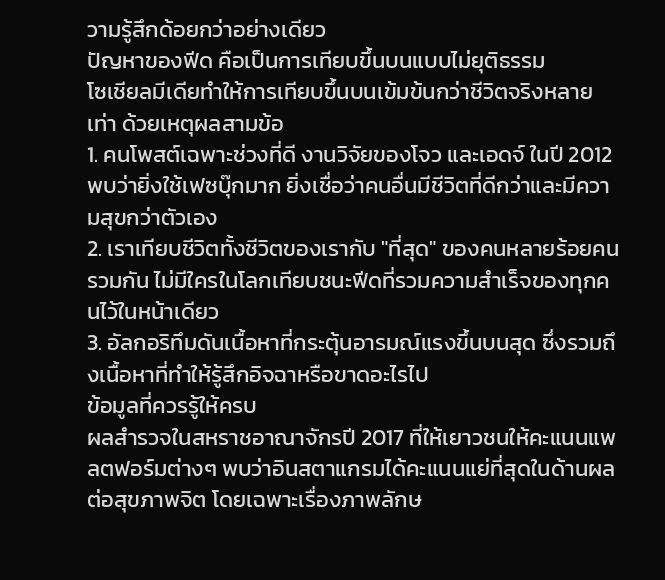วามรู้สึกด้อยกว่าอย่างเดียว
ปัญหาของฟีด คือเป็นการเทียบขึ้นบนแบบไม่ยุติธรรม
โซเชียลมีเดียทำให้การเทียบขึ้นบนเข้มข้นกว่าชีวิตจริงหลายเท่า ด้วยเหตุผลสามข้อ
1. คนโพสต์เฉพาะช่วงที่ดี งานวิจัยของโจว และเอดจ์ ในปี 2012 พบว่ายิ่งใช้เฟซบุ๊กมาก ยิ่งเชื่อว่าคนอื่นมีชีวิตที่ดีกว่าและมีความสุขกว่าตัวเอง
2. เราเทียบชีวิตทั้งชีวิตของเรากับ "ที่สุด" ของคนหลายร้อยคนรวมกัน ไม่มีใครในโลกเทียบชนะฟีดที่รวมความสำเร็จของทุกคนไว้ในหน้าเดียว
3. อัลกอริทึมดันเนื้อหาที่กระตุ้นอารมณ์แรงขึ้นบนสุด ซึ่งรวมถึงเนื้อหาที่ทำให้รู้สึกอิจฉาหรือขาดอะไรไป
ข้อมูลที่ควรรู้ให้ครบ
ผลสำรวจในสหราชอาณาจักรปี 2017 ที่ให้เยาวชนให้คะแนนแพลตฟอร์มต่างๆ พบว่าอินสตาแกรมได้คะแนนแย่ที่สุดในด้านผลต่อสุขภาพจิต โดยเฉพาะเรื่องภาพลักษ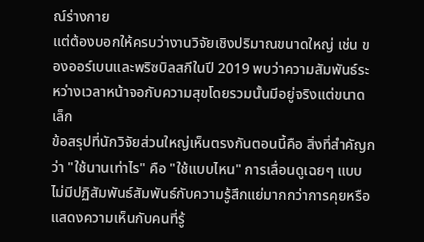ณ์ร่างกาย
แต่ต้องบอกให้ครบว่างานวิจัยเชิงปริมาณขนาดใหญ่ เช่น ของออร์เบนและพริซบิลสกีในปี 2019 พบว่าความสัมพันธ์ระหว่างเวลาหน้าจอกับความสุขโดยรวมนั้นมีอยู่จริงแต่ขนาดเล็ก
ข้อสรุปที่นักวิจัยส่วนใหญ่เห็นตรงกันตอนนี้คือ สิ่งที่สำคัญกว่า "ใช้นานเท่าไร" คือ "ใช้แบบไหน" การเลื่อนดูเฉยๆ แบบไม่มีปฏิสัมพันธ์สัมพันธ์กับความรู้สึกแย่มากกว่าการคุยหรือแสดงความเห็นกับคนที่รู้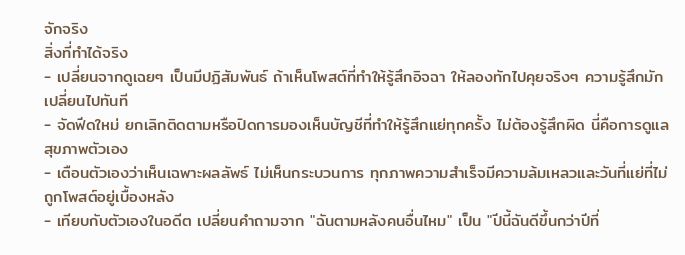จักจริง
สิ่งที่ทำได้จริง
- เปลี่ยนจากดูเฉยๆ เป็นมีปฏิสัมพันธ์ ถ้าเห็นโพสต์ที่ทำให้รู้สึกอิจฉา ให้ลองทักไปคุยจริงๆ ความรู้สึกมักเปลี่ยนไปทันที
- จัดฟีดใหม่ ยกเลิกติดตามหรือปิดการมองเห็นบัญชีที่ทำให้รู้สึกแย่ทุกครั้ง ไม่ต้องรู้สึกผิด นี่คือการดูแลสุขภาพตัวเอง
- เตือนตัวเองว่าเห็นเฉพาะผลลัพธ์ ไม่เห็นกระบวนการ ทุกภาพความสำเร็จมีความล้มเหลวและวันที่แย่ที่ไม่ถูกโพสต์อยู่เบื้องหลัง
- เทียบกับตัวเองในอดีต เปลี่ยนคำถามจาก "ฉันตามหลังคนอื่นไหม" เป็น "ปีนี้ฉันดีขึ้นกว่าปีที่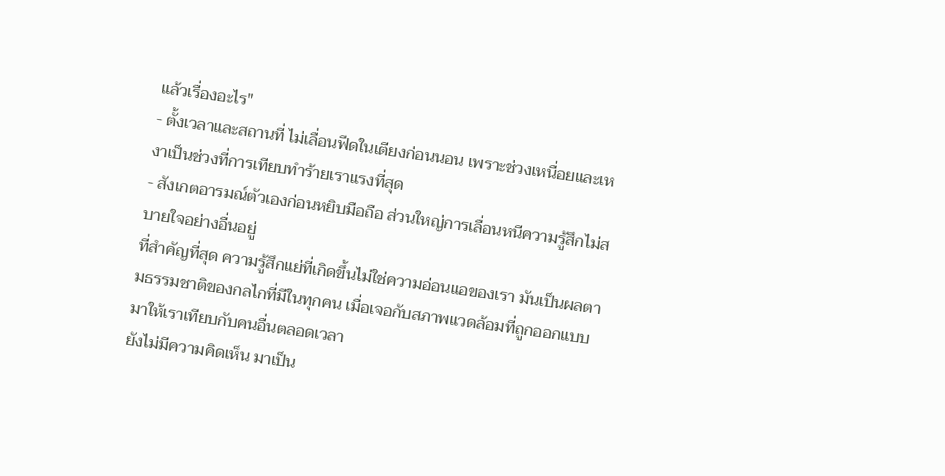แล้วเรื่องอะไร"
- ตั้งเวลาและสถานที่ ไม่เลื่อนฟีดในเตียงก่อนนอน เพราะช่วงเหนื่อยและเหงาเป็นช่วงที่การเทียบทำร้ายเราแรงที่สุด
- สังเกตอารมณ์ตัวเองก่อนหยิบมือถือ ส่วนใหญ่การเลื่อนหนีความรู้สึกไม่สบายใจอย่างอื่นอยู่
ที่สำคัญที่สุด ความรู้สึกแย่ที่เกิดขึ้นไม่ใช่ความอ่อนแอของเรา มันเป็นผลตามธรรมชาติของกลไกที่มีในทุกคน เมื่อเจอกับสภาพแวดล้อมที่ถูกออกแบบมาให้เราเทียบกับคนอื่นตลอดเวลา
ยังไม่มีความคิดเห็น มาเป็น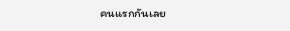คนแรกกันเลย